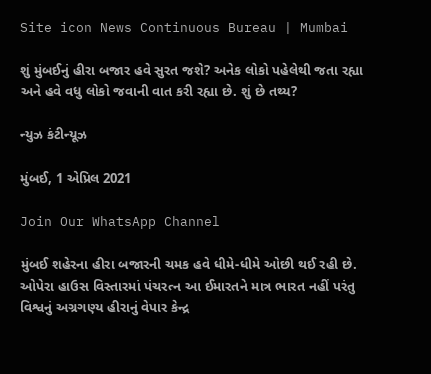Site icon News Continuous Bureau | Mumbai

શું મુંબઈનું હીરા બજાર હવે સુરત જશે? અનેક લોકો પહેલેથી જતા રહ્યા અને હવે વધુ લોકો જવાની વાત કરી રહ્યા છે. શું છે તથ્ય?

ન્યુઝ કંટીન્યૂઝ

મુંબઈ, 1 એપ્રિલ 2021

Join Our WhatsApp Channel

મુંબઈ શહેરના હીરા બજારની ચમક હવે ધીમે-ધીમે ઓછી થઈ રહી છે. ઓપેરા હાઉસ વિસ્તારમાં પંચરત્ન આ ઈમારતને માત્ર ભારત નહીં પરંતુ વિશ્વનું અગ્રગણ્ય હીરાનું વેપાર કેન્દ્ર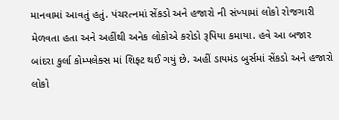માનવામાં આવતું હતું. પંચરત્નમાં સેંકડો અને હજારો ની સંખ્યામાં લોકો રોજગારી મેળવતા હતા અને અહીંથી અનેક લોકોએ કરોડો રૂપિયા કમાયા. હવે આ બજાર બાંદરા કુર્લા કોમ્પલેક્સ માં શિફ્ટ થઈ ગયું છે. અહીં ડાયમંડ બુર્સમાં સેંકડો અને હજારો લોકો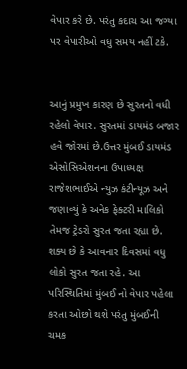વેપાર કરે છે. પરંતુ કદાચ આ જગ્યા પર વેપારીઓ વધુ સમય નહીં ટકે.


આનું પ્રમુખ કારણ છે સુરતનો વધી રહેલો વેપાર. સુરતમાં ડાયમંડ બજાર હવે જોરમાં છે.ઉત્તર મુંબઈ ડાયમંડ એસોસિએશનના ઉપાધ્યક્ષ રાજેશભાઈએ ન્યુઝ કંટીન્યૂઝ અને જણાવ્યું કે અનેક ફેક્ટરી માલિકો તેમજ ટ્રેડરો સુરત જતા રહ્યા છે. શક્ય છે કે આવનાર દિવસમાં વધુ લોકો સુરત જતા રહે. આ પરિસ્થિતિમાં મુંબઈ નો વેપાર પહેલા કરતા ઓછો થશે પરંતુ મુંબઈની ચમક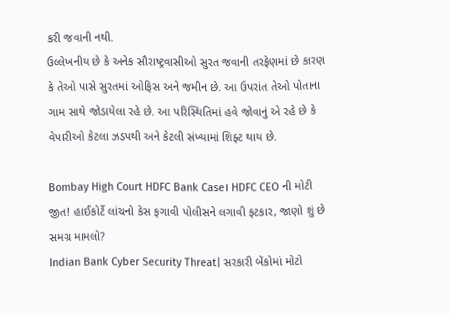કરી જવાની નથી.
ઉલ્લેખનીય છે કે અનેક સૌરાષ્ટ્રવાસીઓ સુરત જવાની તરફેણમાં છે કારણ કે તેઓ પાસે સુરતમાં ઓફિસ અને જમીન છે. આ ઉપરાંત તેઓ પોતાના ગામ સાથે જોડાયેલા રહે છે. આ પરિસ્થિતિમાં હવે જોવાનું એ રહે છે કે વેપારીઓ કેટલા ઝડપથી અને કેટલી સંખ્યામાં શિફ્ટ થાય છે.

Bombay High Court HDFC Bank Case। HDFC CEO ની મોટી જીત! હાઈકોર્ટે લાંચનો કેસ ફગાવી પોલીસને લગાવી ફટકાર, જાણો શું છે સમગ્ર મામલો?
Indian Bank Cyber Security Threat| સરકારી બેંકોમાં મોટો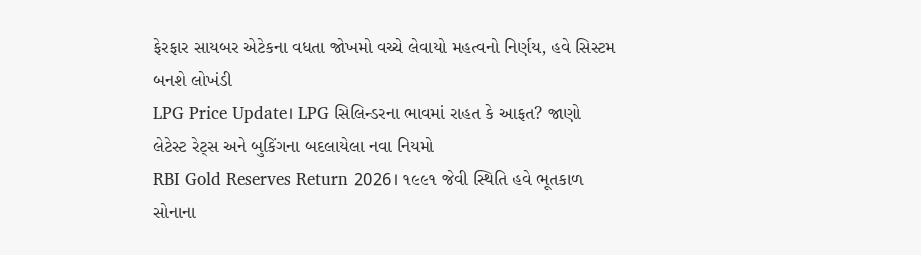ફેરફાર સાયબર એટેકના વધતા જોખમો વચ્ચે લેવાયો મહત્વનો નિર્ણય, હવે સિસ્ટમ બનશે લોખંડી
LPG Price Update। LPG સિલિન્ડરના ભાવમાં રાહત કે આફત? જાણો લેટેસ્ટ રેટ્સ અને બુકિંગના બદલાયેલા નવા નિયમો
RBI Gold Reserves Return 2026। ૧૯૯૧ જેવી સ્થિતિ હવે ભૂતકાળ સોનાના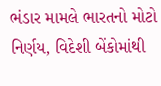ભંડાર મામલે ભારતનો મોટો નિર્ણય, વિદેશી બેંકોમાંથી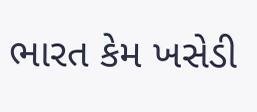ભારત કેમ ખસેડી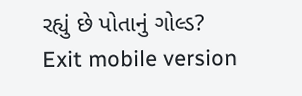રહ્યું છે પોતાનું ગોલ્ડ?
Exit mobile version